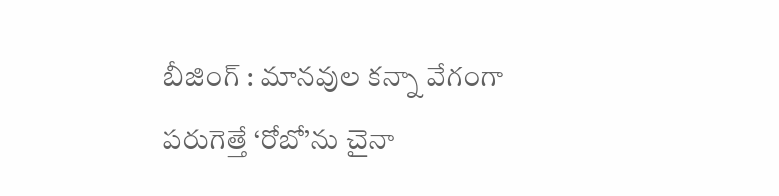బీజింగ్ : మానవుల కన్నా వేగంగా పరుగెత్తే ‘రోబో’ను చైనా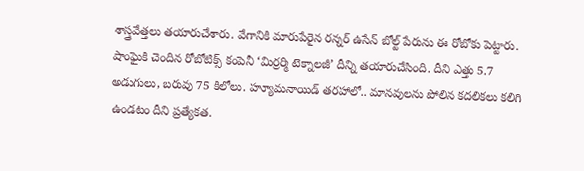శాస్త్రవేత్తలు తయారుచేశారు. వేగానికి మారుపేరైన రన్నర్ ఉసేన్ బోల్ట్ పేరును ఈ రోబోకు పెట్టారు. షాంఘైకి చెందిన రోబోటిక్స్ కంపెనీ ‘మిర్రర్మి టెక్నాలజీ’ దీన్ని తయారుచేసింది. దీని ఎత్తు 5.7 అడుగులు, బరువు 75 కిలోలు. హ్యూమనాయిడ్ తరహాలో.. మానవులను పోలిన కదలికలు కలిగి ఉండటం దీని ప్రత్యేకత.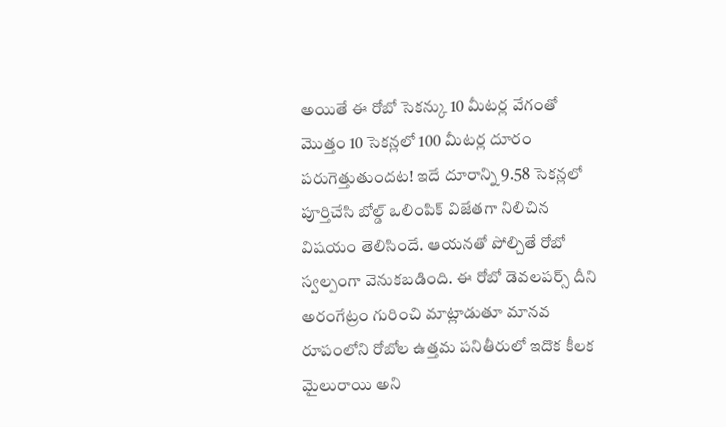అయితే ఈ రోబో సెకన్కు 10 మీటర్ల వేగంతో మొత్తం 10 సెకన్లలో 100 మీటర్ల దూరం పరుగెత్తుతుందట! ఇదే దూరాన్ని 9.58 సెకన్లలో పూర్తిచేసి బోల్డ్ ఒలింపిక్ విజేతగా నిలిచిన విషయం తెలిసిందే. ఆయనతో పోల్చితే రోబో స్వల్పంగా వెనుకబడింది. ఈ రోబో డెవలపర్స్ దీని అరంగేట్రం గురించి మాట్లాడుతూ మానవ రూపంలోని రోబోల ఉత్తమ పనితీరులో ఇదొక కీలక మైలురాయి అని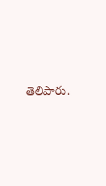తెలిపారు.